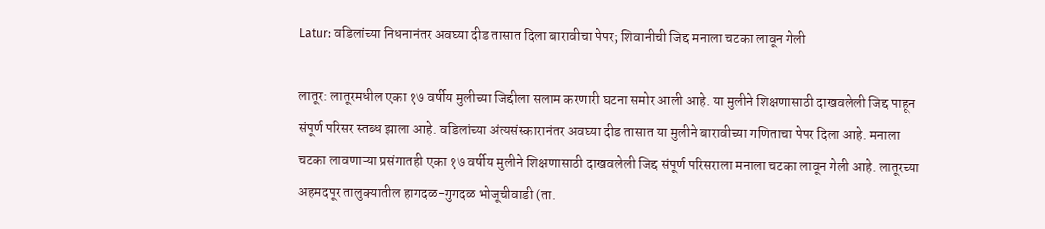Latur: वडिलांच्या निधनानंतर अवघ्या दीड तासात दिला बारावीचा पेपर; शिवानीची जिद्द मनाला चटका लावून गेली

लातूर: लातूरमधील एका १७ वर्षीय मुलीच्या जिद्दीला सलाम करणारी घटना समोर आली आहे. या मुलीने शिक्षणासाठी दाखवलेली जिद्द पाहून संपूर्ण परिसर स्तब्ध झाला आहे. वडिलांच्या अंत्यसंस्कारानंतर अवघ्या दीड तासात या मुलीने बारावीच्या गणिताचा पेपर दिला आहे. मनाला चटका लावणाऱ्या प्रसंगातही एका १७ वर्षीय मुलीने शिक्षणासाठी दाखवलेली जिद्द संपूर्ण परिसराला मनाला चटका लावून गेली आहे. लातूरच्या अहमदपूर तालुक्यातील हागदळ-गुगदळ भोजूचीवाडी (ता.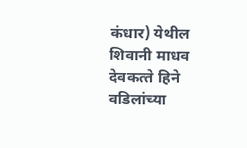कंधार) येथील शिवानी माधव देवकत्‍ते हिने वडिलांच्या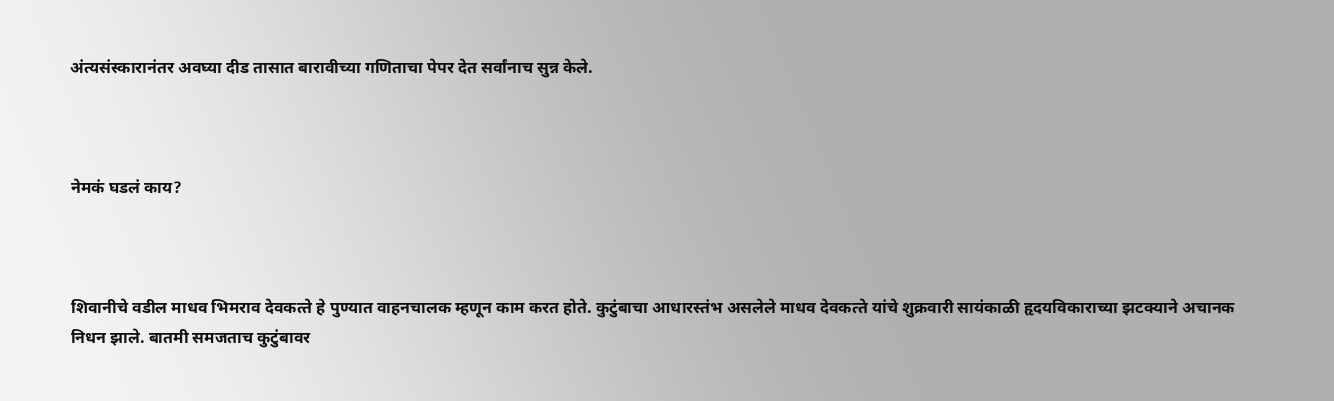अंत्यसंस्कारानंतर अवघ्या दीड तासात बारावीच्या गणिताचा पेपर देत सर्वांनाच सुन्न केले.



नेमकं घडलं काय?



शिवानीचे वडील माधव भिमराव देवकत्‍ते हे पुण्यात वाहनचालक म्हणून काम करत होते. कुटुंबाचा आधारस्तंभ असलेले माधव देवकत्‍ते यांचे शुक्रवारी सायंकाळी हृदयविकाराच्या झटक्याने अचानक निधन झाले. बातमी समजताच कुटुंबावर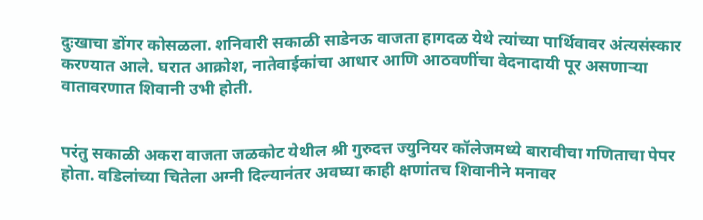दुःखाचा डोंगर कोसळला. शनिवारी सकाळी साडेनऊ वाजता हागदळ येथे त्यांच्या पार्थिवावर अंत्यसंस्कार करण्यात आले. घरात आक्रोश, नातेवाईकांचा आधार आणि आठवणींचा वेदनादायी पूर असणाऱ्या वातावरणात शिवानी उभी होती.


परंतु सकाळी अकरा वाजता जळकोट येथील श्री गुरुदत्त ज्युनियर कॉलेजमध्ये बारावीचा गणिताचा पेपर होता. वडिलांच्या चितेला अग्नी दिल्यानंतर अवघ्या काही क्षणांतच शिवानीने मनावर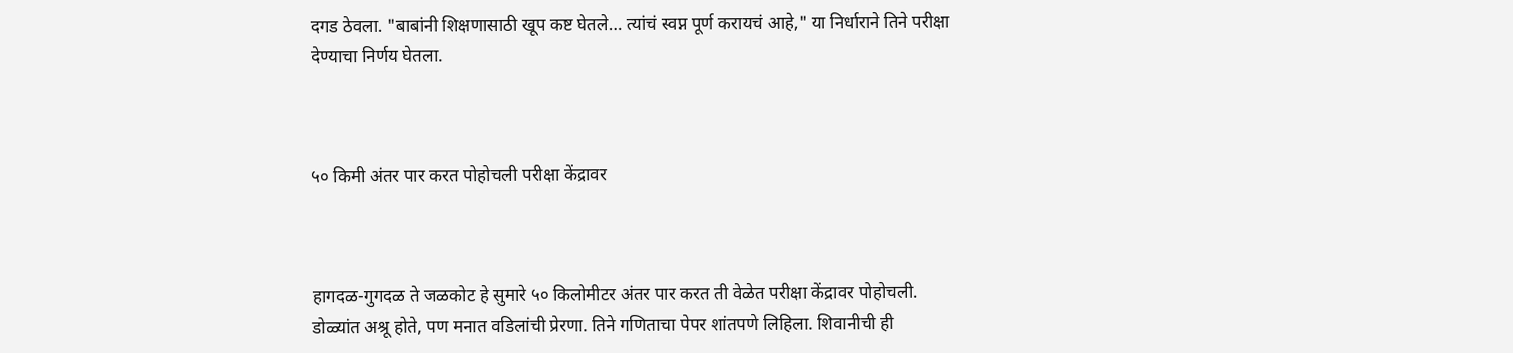दगड ठेवला. "बाबांनी शिक्षणासाठी खूप कष्ट घेतले… त्यांचं स्वप्न पूर्ण करायचं आहे," या निर्धाराने तिने परीक्षा देण्याचा निर्णय घेतला.



५० किमी अंतर पार करत पोहोचली परीक्षा केंद्रावर



हागदळ-गुगदळ ते जळकोट हे सुमारे ५० किलोमीटर अंतर पार करत ती वेळेत परीक्षा केंद्रावर पोहोचली. डोळ्यांत अश्रू होते, पण मनात वडिलांची प्रेरणा. तिने गणिताचा पेपर शांतपणे लिहिला. शिवानीची ही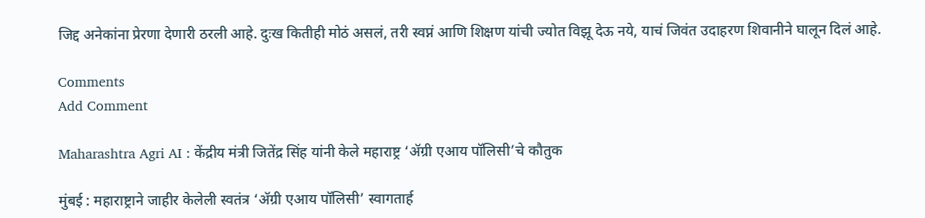जिद्द अनेकांना प्रेरणा देणारी ठरली आहे. दुःख कितीही मोठं असलं, तरी स्वप्नं आणि शिक्षण यांची ज्योत विझू देऊ नये, याचं जिवंत उदाहरण शिवानीने घालून दिलं आहे.

Comments
Add Comment

Maharashtra Agri AI : केंद्रीय मंत्री जितेंद्र सिंह यांनी केले महाराष्ट्र ‘ॲग्री एआय पॉलिसी’चे कौतुक

मुंबई : महाराष्ट्राने जाहीर केलेली स्वतंत्र ‘अ‍ॅग्री एआय पॉलिसी’ स्वागतार्ह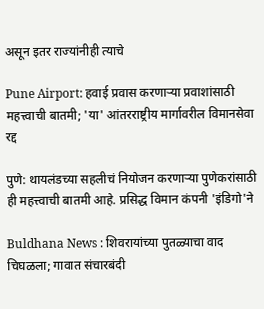असून इतर राज्यांनीही त्याचे

Pune Airport: हवाई प्रवास करणाऱ्या प्रवाशांसाठी महत्त्वाची बातमी; 'या' आंतरराष्ट्रीय मार्गावरील विमानसेवा रद्द

पुणे: थायलंडच्या सहलीचं नियोजन करणाऱ्या पुणेकरांसाठी ही महत्त्वाची बातमी आहे. प्रसिद्ध विमान कंपनी 'इंडिगो'ने

Buldhana News : शिवरायांच्या पुतळ्याचा वाद चिघळला; गावात संचारबंदी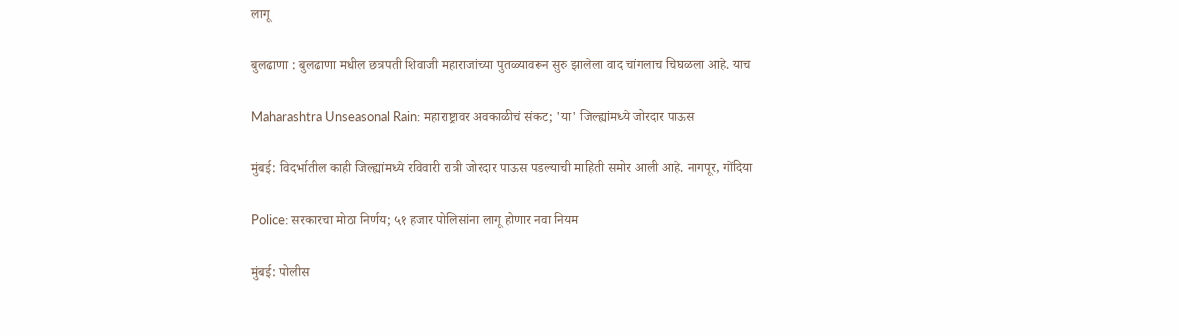लागू

बुलढाणा : बुलढाणा मधील छत्रपती शिवाजी महाराजांच्या पुतळ्यावरून सुरु झालेला वाद चांगलाच चिघळला आहे. याच

Maharashtra Unseasonal Rain: महाराष्ट्रावर अवकाळीचं संकट; 'या' जिल्ह्यांमध्ये जोरदार पाऊस

मुंबई: विदर्भातील काही जिल्ह्यांमध्ये रविवारी रात्री जोरदार पाऊस पडल्याची माहिती समोर आली आहे. नागपूर, गोंदिया

Police: सरकारचा मोठा निर्णय; ५१ हजार पोलिसांना लागू होणार नवा नियम

मुंबई: पोलीस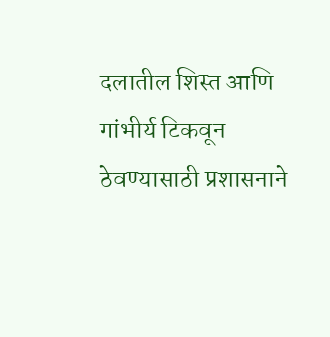दलातील शिस्त आणि गांभीर्य टिकवून ठेवण्यासाठी प्रशासनाने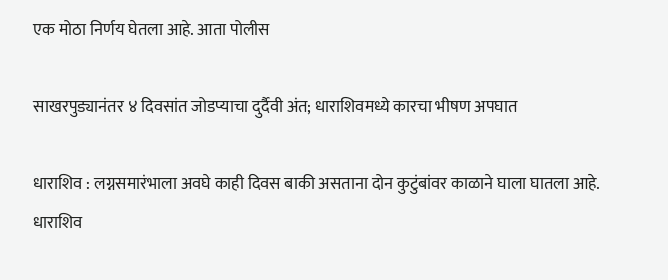एक मोठा निर्णय घेतला आहे. आता पोलीस

साखरपुड्यानंतर ४ दिवसांत जोडप्याचा दुर्दैवी अंत; धाराशिवमध्ये कारचा भीषण अपघात

धाराशिव : लग्नसमारंभाला अवघे काही दिवस बाकी असताना दोन कुटुंबांवर काळाने घाला घातला आहे. धाराशिव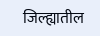जिल्ह्यातील